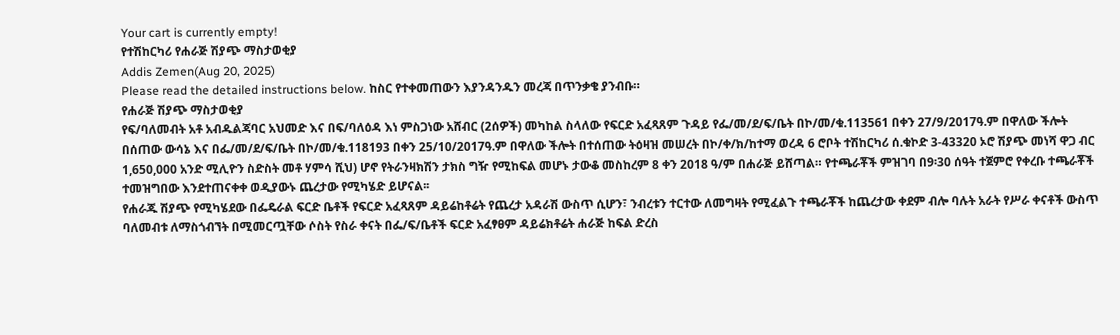Your cart is currently empty!
የተሽከርካሪ የሐራጅ ሽያጭ ማስታወቂያ
Addis Zemen(Aug 20, 2025)
Please read the detailed instructions below. ከስር የተቀመጠውን እያንዳንዱን መረጃ በጥንቃቄ ያንብቡ።
የሐራጅ ሽያጭ ማስታወቂያ
የፍ/ባለመብት አቶ አብዱልጃባር አህመድ እና በፍ/ባለዕዳ እነ ምስጋነው አሸብር (2ሰዎች) መካከል ስላለው የፍርድ አፈጻጸም ጉዳይ የፌ/መ/ደ/ፍ/ቤት በኮ/መ/ቁ.113561 በቀን 27/9/2017ዓ.ም በዋለው ችሎት በሰጠው ውሳኔ እና በፌ/መ/ደ/ፍ/ቤት በኮ/መ/ቁ.118193 በቀን 25/10/2017ዓ.ም በዋለው ችሎት በተሰጠው ትዕዛዝ መሠረት በኮ/ቀ/ክ/ከተማ ወረዳ 6 ሮቦት ተሽከርካሪ ሰ.ቁኮድ 3-43320 ኦሮ ሽያጭ መነሻ ዋጋ ብር 1,650,000 አንድ ሚሊዮን ስድስት መቶ ሃምሳ ሺህ) ሆኖ የትራንዛክሽን ታክስ ግዥ የሚከፍል መሆኑ ታውቆ መስከረም 8 ቀን 2018 ዓ/ም በሐራጅ ይሸጣል። የተጫራቾች ምዝገባ በ9፡30 ሰዓት ተጀምሮ የቀረቡ ተጫራቾች ተመዝግበው እንደተጠናቀቀ ወዲያውኑ ጨረታው የሚካሄድ ይሆናል፡፡
የሐራጁ ሽያጭ የሚካሄደው በፌዴራል ፍርድ ቤቶች የፍርድ አፈጻጸም ዳይሬከቶሬት የጨረታ አዳራሽ ውስጥ ሲሆን፣ ንብረቱን ተርተው ለመግዛት የሚፈልጉ ተጫራቾች ከጨረታው ቀደም ብሎ ባሉት አራት የሥራ ቀናቶች ውስጥ ባለመብቱ ለማስጎብኘት በሚመርጧቸው ሶስት የስራ ቀናት በፌ/ፍ/ቤቶች ፍርድ አፈፃፀም ዳይሬክቶሬት ሐራጅ ከፍል ድረስ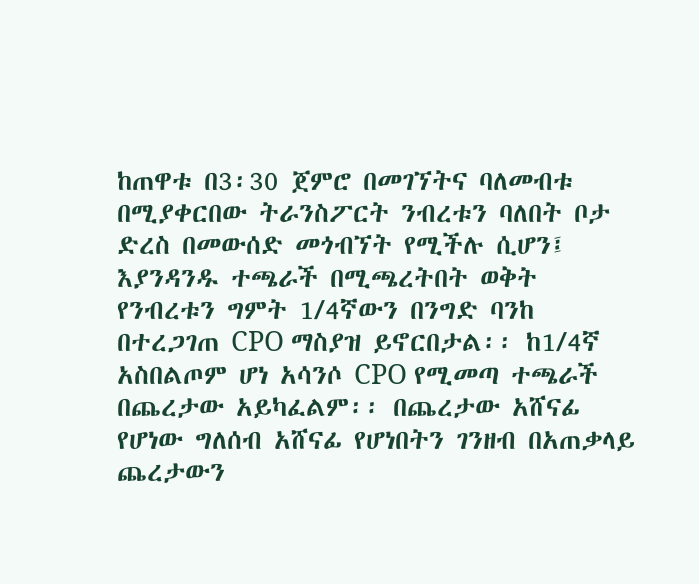ከጠዋቱ በ3፡30 ጀምሮ በመገኘትና ባለመብቱ በሚያቀርበው ትራንስፖርት ንብረቱን ባለበት ቦታ ድረስ በመውሰድ መጎብኘት የሚችሉ ሲሆን፤ እያንዳንዱ ተጫራች በሚጫረትበት ወቅት የንብረቱን ግምት 1/4ኛውን በንግድ ባንከ በተረጋገጠ CPO ማስያዝ ይኖርበታል፡፡ ከ1/4ኛ አስበልጦም ሆነ አሳንሶ CPO የሚመጣ ተጫራች በጨረታው አይካፈልም፡፡ በጨረታው አሸናፊ የሆነው ግለሰብ አሸናፊ የሆነበትን ገንዘብ በአጠቃላይ ጨረታውን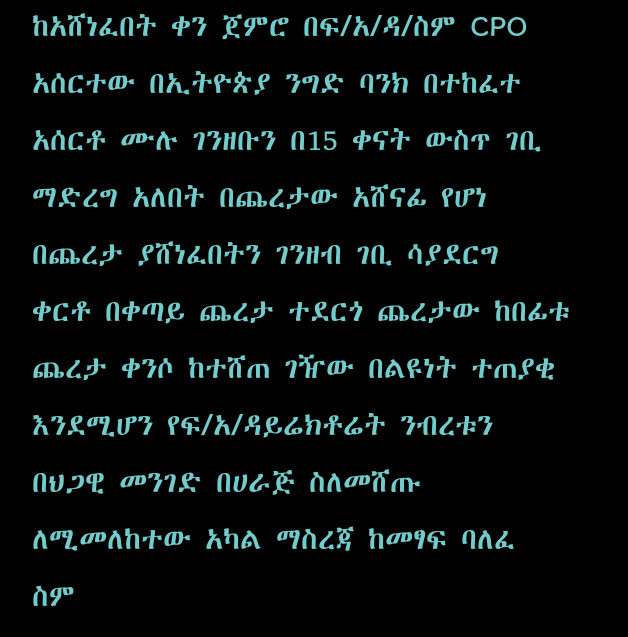ከአሸነፈበት ቀን ጀምሮ በፍ/አ/ዳ/ስም CPO አሰርተው በኢትዮጵያ ንግድ ባንክ በተከፈተ አሰርቶ ሙሉ ገንዘቡን በ15 ቀናት ውስጥ ገቢ ማድረግ አለበት በጨረታው አሸናፊ የሆነ በጨረታ ያሸነፈበትን ገንዘብ ገቢ ሳያደርግ ቀርቶ በቀጣይ ጨረታ ተደርጎ ጨረታው ከበፊቱ ጨረታ ቀንሶ ከተሸጠ ገዥው በልዩነት ተጠያቂ እንደሚሆን የፍ/አ/ዳይሬክቶሬት ንብረቱን በህጋዊ መንገድ በሀራጅ ስለመሸጡ ለሚመለከተው አካል ማስረጃ ከመፃፍ ባለፈ ስም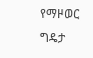የማዞወር ግዴታ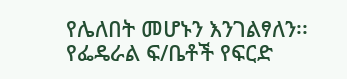የሌለበት መሆኑን እንገልፃለን፡፡
የፌዴራል ፍ/ቤቶች የፍርድ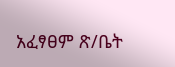አፈፃፀም ጽ/ቤት